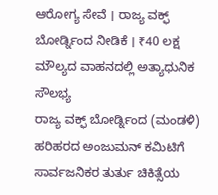ಆರೋಗ್ಯ ಸೇವೆ । ರಾಜ್ಯ ವಕ್ಫ್ ಬೋರ್ಡ್ನಿಂದ ನೀಡಿಕೆ । ₹40 ಲಕ್ಷ ಮೌಲ್ಯದ ವಾಹನದಲ್ಲಿ ಅತ್ಯಾಧುನಿಕ ಸೌಲಭ್ಯ
ರಾಜ್ಯ ವಕ್ಫ್ ಬೋರ್ಡ್ನಿಂದ (ಮಂಡಳಿ) ಹರಿಹರದ ಅಂಜುಮನ್ ಕಮಿಟಿಗೆ ಸಾರ್ವಜನಿಕರ ತುರ್ತು ಚಿಕಿತ್ಸೆಯ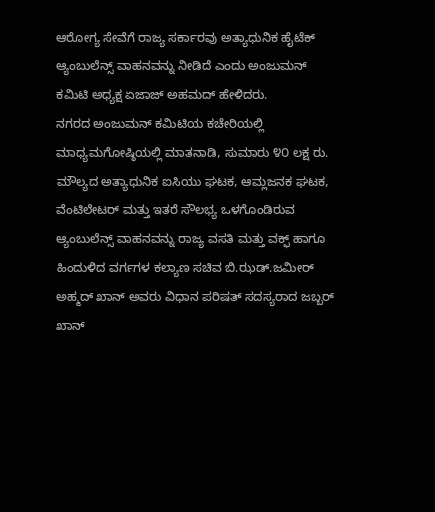ಆರೋಗ್ಯ ಸೇವೆಗೆ ರಾಜ್ಯ ಸರ್ಕಾರವು ಅತ್ಯಾಧುನಿಕ ಹೈಟೆಕ್ ಆ್ಯಂಬುಲೆನ್ಸ್ ವಾಹನವನ್ನು ನೀಡಿದೆ ಎಂದು ಅಂಜುಮನ್ ಕಮಿಟಿ ಅಧ್ಯಕ್ಷ ಏಜಾಜ್ ಅಹಮದ್ ಹೇಳಿದರು.
ನಗರದ ಅಂಜುಮನ್ ಕಮಿಟಿಯ ಕಚೇರಿಯಲ್ಲಿ ಮಾಧ್ಯಮಗೋಷ್ಠಿಯಲ್ಲಿ ಮಾತನಾಡಿ, ಸುಮಾರು ೪೦ ಲಕ್ಷ ರು. ಮೌಲ್ಯದ ಅತ್ಯಾಧುನಿಕ ಐಸಿಯು ಘಟಕ, ಆಮ್ಲಜನಕ ಘಟಕ, ವೆಂಟಿಲೇಟರ್ ಮತ್ತು ಇತರೆ ಸೌಲಭ್ಯ ಒಳಗೊಂಡಿರುವ ಆ್ಯಂಬುಲೆನ್ಸ್ ವಾಹನವನ್ನು ರಾಜ್ಯ ವಸತಿ ಮತ್ತು ವಕ್ಫ್ ಹಾಗೂ ಹಿಂದುಳಿದ ವರ್ಗಗಳ ಕಲ್ಯಾಣ ಸಚಿವ ಬಿ.ಝಡ್.ಜಮೀರ್ ಅಹ್ಮದ್ ಖಾನ್ ಅವರು ವಿಧಾನ ಪರಿಷತ್ ಸದಸ್ಯರಾದ ಜಬ್ಬರ್ ಖಾನ್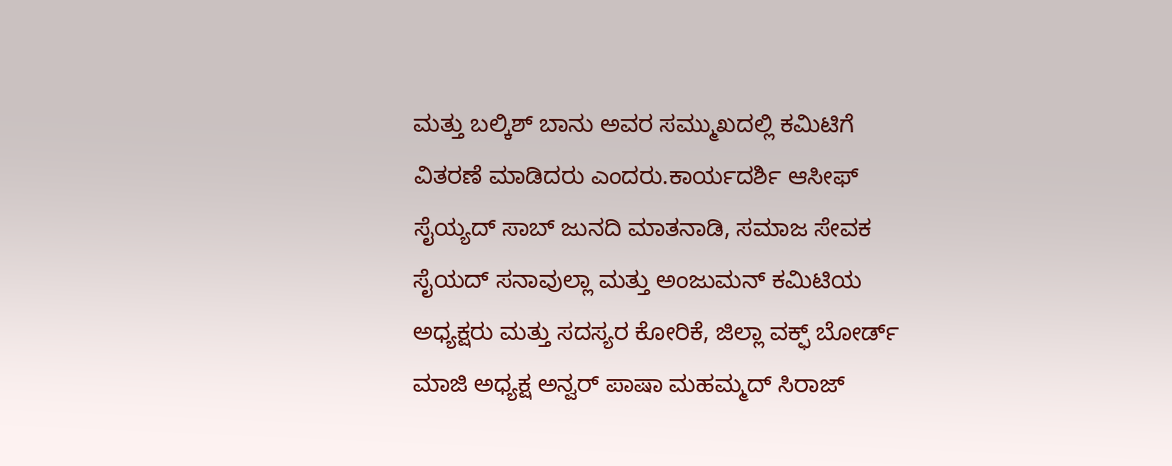ಮತ್ತು ಬಲ್ಕಿಶ್ ಬಾನು ಅವರ ಸಮ್ಮುಖದಲ್ಲಿ ಕಮಿಟಿಗೆ ವಿತರಣೆ ಮಾಡಿದರು ಎಂದರು.ಕಾರ್ಯದರ್ಶಿ ಆಸೀಫ್ ಸೈಯ್ಯದ್ ಸಾಬ್ ಜುನದಿ ಮಾತನಾಡಿ, ಸಮಾಜ ಸೇವಕ ಸೈಯದ್ ಸನಾವುಲ್ಲಾ ಮತ್ತು ಅಂಜುಮನ್ ಕಮಿಟಿಯ ಅಧ್ಯಕ್ಷರು ಮತ್ತು ಸದಸ್ಯರ ಕೋರಿಕೆ, ಜಿಲ್ಲಾ ವಕ್ಫ್ ಬೋರ್ಡ್ ಮಾಜಿ ಅಧ್ಯಕ್ಷ ಅನ್ವರ್ ಪಾಷಾ ಮಹಮ್ಮದ್ ಸಿರಾಜ್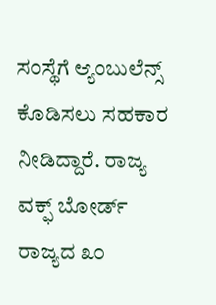ಸಂಸ್ಥೆಗೆ ಆ್ಯಂಬುಲೆನ್ಸ್ ಕೊಡಿಸಲು ಸಹಕಾರ ನೀಡಿದ್ದಾರೆ. ರಾಜ್ಯ ವಕ್ಫ್ ಬೋರ್ಡ್ ರಾಜ್ಯದ ೩೦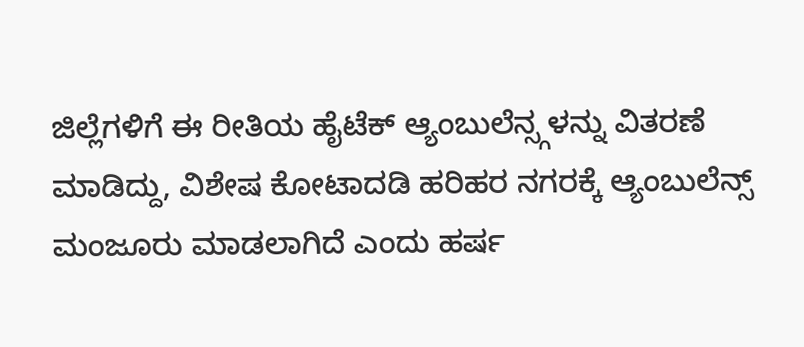ಜಿಲ್ಲೆಗಳಿಗೆ ಈ ರೀತಿಯ ಹೈಟೆಕ್ ಆ್ಯಂಬುಲೆನ್ಸ್ಗಳನ್ನು ವಿತರಣೆ ಮಾಡಿದ್ದು, ವಿಶೇಷ ಕೋಟಾದಡಿ ಹರಿಹರ ನಗರಕ್ಕೆ ಆ್ಯಂಬುಲೆನ್ಸ್ ಮಂಜೂರು ಮಾಡಲಾಗಿದೆ ಎಂದು ಹರ್ಷ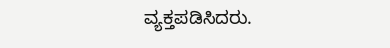ವ್ಯಕ್ತಪಡಿಸಿದರು.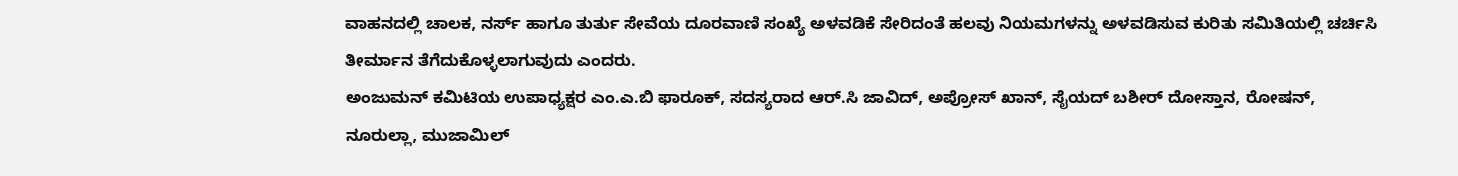ವಾಹನದಲ್ಲಿ ಚಾಲಕ, ನರ್ಸ್ ಹಾಗೂ ತುರ್ತು ಸೇವೆಯ ದೂರವಾಣಿ ಸಂಖ್ಯೆ ಅಳವಡಿಕೆ ಸೇರಿದಂತೆ ಹಲವು ನಿಯಮಗಳನ್ನು ಅಳವಡಿಸುವ ಕುರಿತು ಸಮಿತಿಯಲ್ಲಿ ಚರ್ಚಿಸಿ ತೀರ್ಮಾನ ತೆಗೆದುಕೊಳ್ಳಲಾಗುವುದು ಎಂದರು.
ಅಂಜುಮನ್ ಕಮಿಟಿಯ ಉಪಾಧ್ಯಕ್ಷರ ಎಂ.ಎ.ಬಿ ಫಾರೂಕ್, ಸದಸ್ಯರಾದ ಆರ್.ಸಿ ಜಾವಿದ್, ಅಪ್ರೋಸ್ ಖಾನ್, ಸೈಯದ್ ಬಶೀರ್ ದೋಸ್ತಾನ, ರೋಷನ್, ನೂರುಲ್ಲಾ, ಮುಜಾಮಿಲ್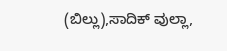(ಬಿಲ್ಲು),ಸಾದಿಕ್ ವುಲ್ಲಾ,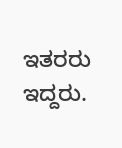ಇತರರು ಇದ್ದರು.